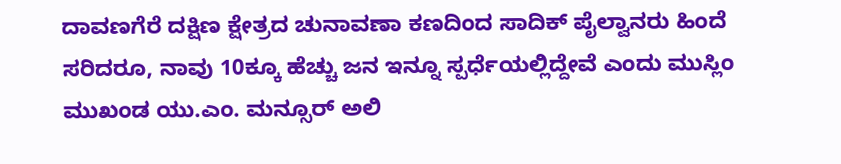ದಾವಣಗೆರೆ ದಕ್ಷಿಣ ಕ್ಷೇತ್ರದ ಚುನಾವಣಾ ಕಣದಿಂದ ಸಾದಿಕ್ ಪೈಲ್ವಾನರು ಹಿಂದೆ ಸರಿದರೂ, ನಾವು 10ಕ್ಕೂ ಹೆಚ್ಚು ಜನ ಇನ್ನೂ ಸ್ಪರ್ಧೆಯಲ್ಲಿದ್ದೇವೆ ಎಂದು ಮುಸ್ಲಿಂ ಮುಖಂಡ ಯು.ಎಂ. ಮನ್ಸೂರ್ ಅಲಿ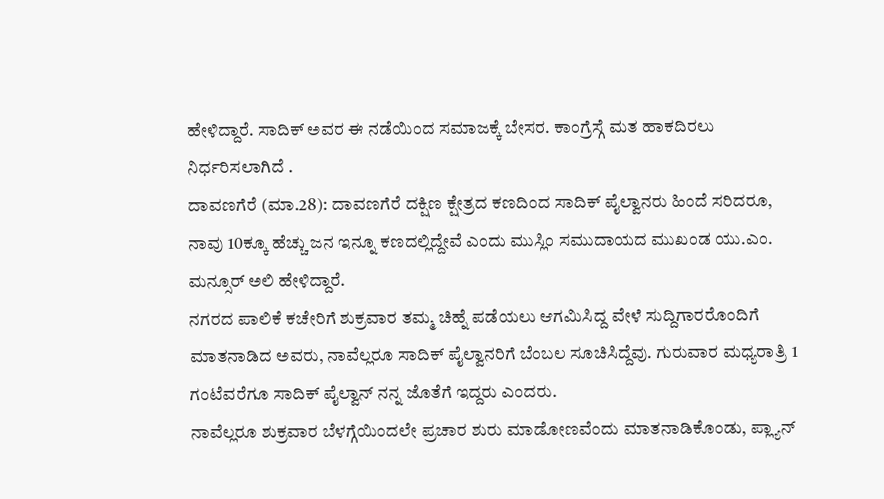ಹೇಳಿದ್ದಾರೆ. ಸಾದಿಕ್ ಅವರ ಈ ನಡೆಯಿಂದ ಸಮಾಜಕ್ಕೆ ಬೇಸರ. ಕಾಂಗ್ರೆಸ್ಗೆ ಮತ ಹಾಕದಿರಲು ನಿರ್ಧರಿಸಲಾಗಿದೆ .
ದಾವಣಗೆರೆ (ಮಾ.28): ದಾವಣಗೆರೆ ದಕ್ಷಿಣ ಕ್ಷೇತ್ರದ ಕಣದಿಂದ ಸಾದಿಕ್ ಪೈಲ್ವಾನರು ಹಿಂದೆ ಸರಿದರೂ, ನಾವು 10ಕ್ಕೂ ಹೆಚ್ಚು ಜನ ಇನ್ನೂ ಕಣದಲ್ಲಿದ್ದೇವೆ ಎಂದು ಮುಸ್ಲಿಂ ಸಮುದಾಯದ ಮುಖಂಡ ಯು.ಎಂ. ಮನ್ಸೂರ್ ಅಲಿ ಹೇಳಿದ್ದಾರೆ.
ನಗರದ ಪಾಲಿಕೆ ಕಚೇರಿಗೆ ಶುಕ್ರವಾರ ತಮ್ಮ ಚಿಹ್ನೆ ಪಡೆಯಲು ಆಗಮಿಸಿದ್ದ ವೇಳೆ ಸುದ್ದಿಗಾರರೊಂದಿಗೆ ಮಾತನಾಡಿದ ಅವರು, ನಾವೆಲ್ಲರೂ ಸಾದಿಕ್ ಪೈಲ್ವಾನರಿಗೆ ಬೆಂಬಲ ಸೂಚಿಸಿದ್ದೆವು. ಗುರುವಾರ ಮಧ್ಯರಾತ್ರಿ 1 ಗಂಟೆವರೆಗೂ ಸಾದಿಕ್ ಪೈಲ್ವಾನ್ ನನ್ನ ಜೊತೆಗೆ ಇದ್ದರು ಎಂದರು.
ನಾವೆಲ್ಲರೂ ಶುಕ್ರವಾರ ಬೆಳಗ್ಗೆಯಿಂದಲೇ ಪ್ರಚಾರ ಶುರು ಮಾಡೋಣವೆಂದು ಮಾತನಾಡಿಕೊಂಡು, ಪ್ಲ್ಯಾನ್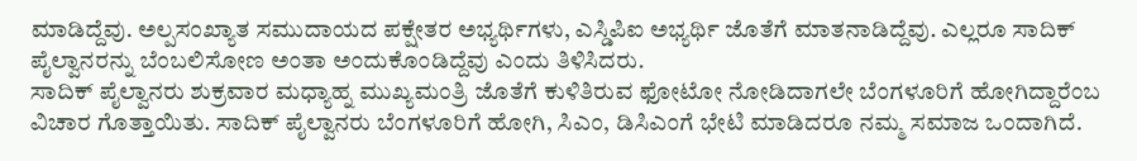ಮಾಡಿದ್ದೆವು. ಅಲ್ಪಸಂಖ್ಯಾತ ಸಮುದಾಯದ ಪಕ್ಷೇತರ ಅಭ್ಯರ್ಥಿಗಳು, ಎಸ್ಡಿಪಿಐ ಅಭ್ಯರ್ಥಿ ಜೊತೆಗೆ ಮಾತನಾಡಿದ್ದೆವು. ಎಲ್ಲರೂ ಸಾದಿಕ್ ಪೈಲ್ವಾನರನ್ನು ಬೆಂಬಲಿಸೋಣ ಅಂತಾ ಅಂದುಕೊಂಡಿದ್ದೆವು ಎಂದು ತಿಳಿಸಿದರು.
ಸಾದಿಕ್ ಪೈಲ್ವಾನರು ಶುಕ್ರವಾರ ಮಧ್ಯಾಹ್ನ ಮುಖ್ಯಮಂತ್ರಿ ಜೊತೆಗೆ ಕುಳಿತಿರುವ ಫೋಟೋ ನೋಡಿದಾಗಲೇ ಬೆಂಗಳೂರಿಗೆ ಹೋಗಿದ್ದಾರೆಂಬ ವಿಚಾರ ಗೊತ್ತಾಯಿತು. ಸಾದಿಕ್ ಪೈಲ್ವಾನರು ಬೆಂಗಳೂರಿಗೆ ಹೋಗಿ, ಸಿಎಂ, ಡಿಸಿಎಂಗೆ ಭೇಟಿ ಮಾಡಿದರೂ ನಮ್ಮ ಸಮಾಜ ಒಂದಾಗಿದೆ.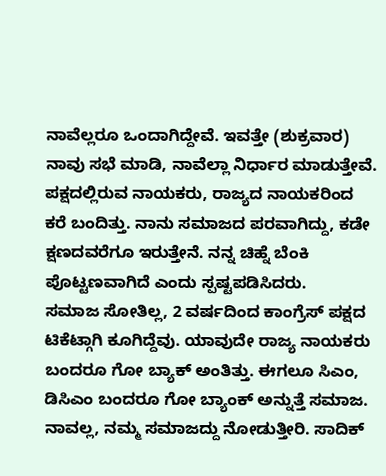ನಾವೆಲ್ಲರೂ ಒಂದಾಗಿದ್ದೇವೆ. ಇವತ್ತೇ (ಶುಕ್ರವಾರ) ನಾವು ಸಭೆ ಮಾಡಿ, ನಾವೆಲ್ಲಾ ನಿರ್ಧಾರ ಮಾಡುತ್ತೇವೆ. ಪಕ್ಷದಲ್ಲಿರುವ ನಾಯಕರು, ರಾಜ್ಯದ ನಾಯಕರಿಂದ ಕರೆ ಬಂದಿತ್ತು. ನಾನು ಸಮಾಜದ ಪರವಾಗಿದ್ದು, ಕಡೇ ಕ್ಷಣದವರೆಗೂ ಇರುತ್ತೇನೆ. ನನ್ನ ಚಿಹ್ನೆ ಬೆಂಕಿ ಪೊಟ್ಟಣವಾಗಿದೆ ಎಂದು ಸ್ಪಷ್ಟಪಡಿಸಿದರು.
ಸಮಾಜ ಸೋತಿಲ್ಲ, 2 ವರ್ಷದಿಂದ ಕಾಂಗ್ರೆಸ್ ಪಕ್ಷದ ಟಿಕೆಟ್ಗಾಗಿ ಕೂಗಿದ್ದೆವು. ಯಾವುದೇ ರಾಜ್ಯ ನಾಯಕರು ಬಂದರೂ ಗೋ ಬ್ಯಾಕ್ ಅಂತಿತ್ತು. ಈಗಲೂ ಸಿಎಂ, ಡಿಸಿಎಂ ಬಂದರೂ ಗೋ ಬ್ಯಾಂಕ್ ಅನ್ನುತ್ತೆ ಸಮಾಜ. ನಾವಲ್ಲ, ನಮ್ಮ ಸಮಾಜದ್ದು ನೋಡುತ್ತೀರಿ. ಸಾದಿಕ್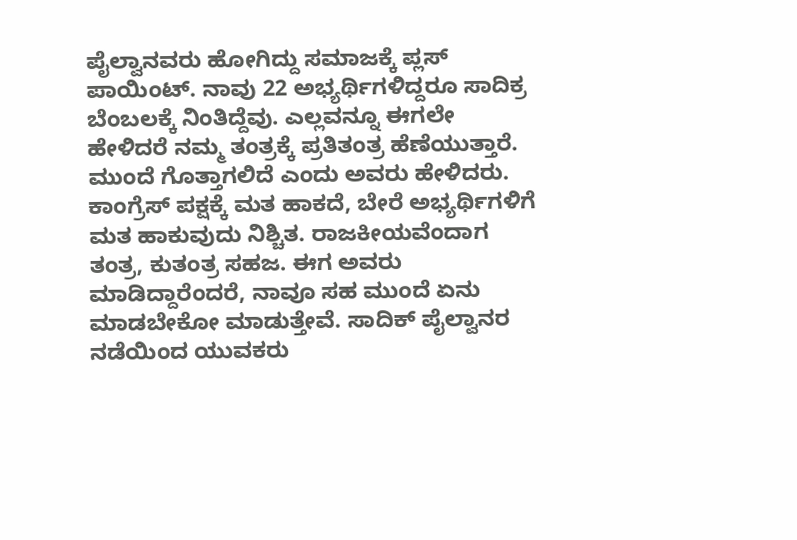ಪೈಲ್ವಾನವರು ಹೋಗಿದ್ದು ಸಮಾಜಕ್ಕೆ ಪ್ಲಸ್ ಪಾಯಿಂಟ್. ನಾವು 22 ಅಭ್ಯರ್ಥಿಗಳಿದ್ದರೂ ಸಾದಿಕ್ರ ಬೆಂಬಲಕ್ಕೆ ನಿಂತಿದ್ದೆವು. ಎಲ್ಲವನ್ನೂ ಈಗಲೇ ಹೇಳಿದರೆ ನಮ್ಮ ತಂತ್ರಕ್ಕೆ ಪ್ರತಿತಂತ್ರ ಹೆಣೆಯುತ್ತಾರೆ. ಮುಂದೆ ಗೊತ್ತಾಗಲಿದೆ ಎಂದು ಅವರು ಹೇಳಿದರು.
ಕಾಂಗ್ರೆಸ್ ಪಕ್ಷಕ್ಕೆ ಮತ ಹಾಕದೆ, ಬೇರೆ ಅಭ್ಯರ್ಥಿಗಳಿಗೆ ಮತ ಹಾಕುವುದು ನಿಶ್ಚಿತ. ರಾಜಕೀಯವೆಂದಾಗ ತಂತ್ರ, ಕುತಂತ್ರ ಸಹಜ. ಈಗ ಅವರು ಮಾಡಿದ್ದಾರೆಂದರೆ, ನಾವೂ ಸಹ ಮುಂದೆ ಏನು ಮಾಡಬೇಕೋ ಮಾಡುತ್ತೇವೆ. ಸಾದಿಕ್ ಪೈಲ್ವಾನರ ನಡೆಯಿಂದ ಯುವಕರು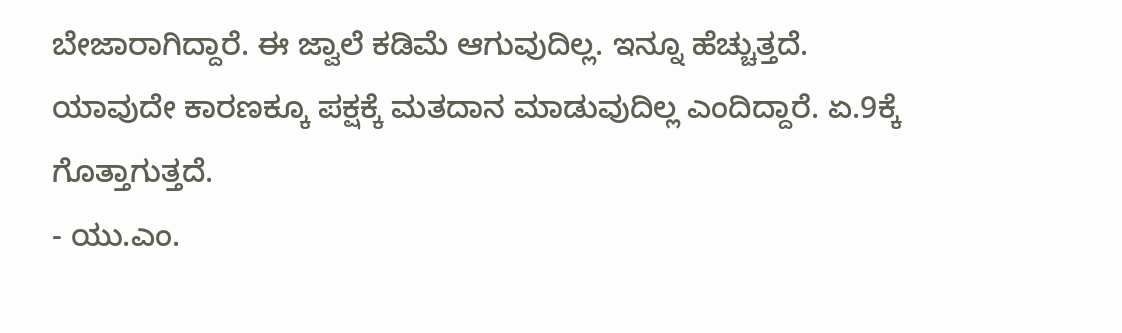ಬೇಜಾರಾಗಿದ್ದಾರೆ. ಈ ಜ್ವಾಲೆ ಕಡಿಮೆ ಆಗುವುದಿಲ್ಲ. ಇನ್ನೂ ಹೆಚ್ಚುತ್ತದೆ. ಯಾವುದೇ ಕಾರಣಕ್ಕೂ ಪಕ್ಷಕ್ಕೆ ಮತದಾನ ಮಾಡುವುದಿಲ್ಲ ಎಂದಿದ್ದಾರೆ. ಏ.9ಕ್ಕೆ ಗೊತ್ತಾಗುತ್ತದೆ.
- ಯು.ಎಂ.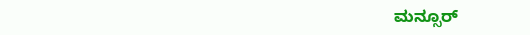ಮನ್ಸೂರ್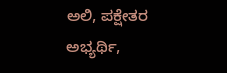ಅಲಿ, ಪಕ್ಷೇತರ ಅಭ್ಯರ್ಥಿ,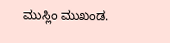ಮುಸ್ಲಿಂ ಮುಖಂಡ.